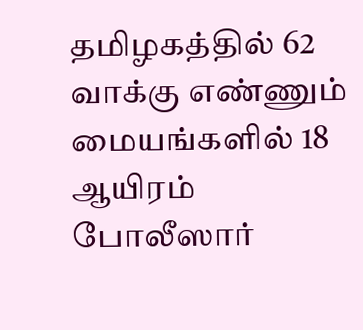தமிழகத்தில் 62 வாக்கு எண்ணும் மையங்களில் 18 ஆயிரம் போலீஸார்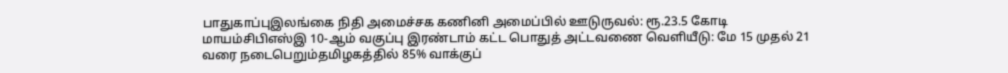பாதுகாப்புஇலங்கை நிதி அமைச்சக கணினி அமைப்பில் ஊடுருவல்: ரூ.23.5 கோடி மாயம்சிபிஎஸ்இ 10-ஆம் வகுப்பு இரண்டாம் கட்ட பொதுத் அட்டவணை வெளியீடு: மே 15 முதல் 21 வரை நடைபெறும்தமிழகத்தில் 85% வாக்குப்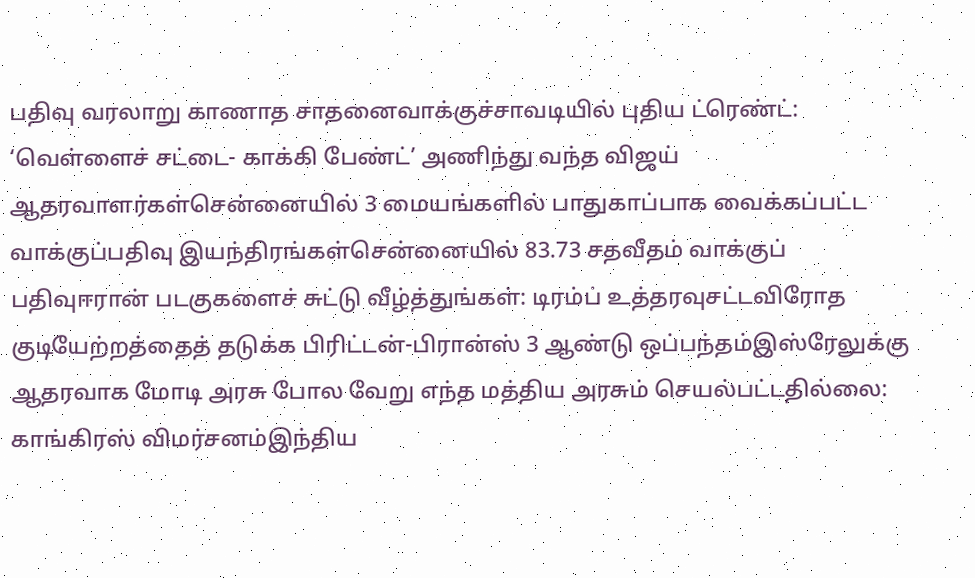பதிவு வரலாறு காணாத சாதனைவாக்குச்சாவடியில் புதிய ட்ரெண்ட்: ‘வெள்ளைச் சட்டை- காக்கி பேண்ட்’ அணிந்து வந்த விஜய் ஆதரவாளர்கள்சென்னையில் 3 மையங்களில் பாதுகாப்பாக வைக்கப்பட்ட வாக்குப்பதிவு இயந்திரங்கள்சென்னையில் 83.73 சதவீதம் வாக்குப் பதிவுஈரான் படகுகளைச் சுட்டு வீழ்த்துங்கள்: டிரம்ப் உத்தரவுசட்டவிரோத குடியேற்றத்தைத் தடுக்க பிரிட்டன்-பிரான்ஸ் 3 ஆண்டு ஒப்பந்தம்இஸ்ரேலுக்கு ஆதரவாக மோடி அரசு போல வேறு எந்த மத்திய அரசும் செயல்பட்டதில்லை: காங்கிரஸ் விமர்சனம்இந்திய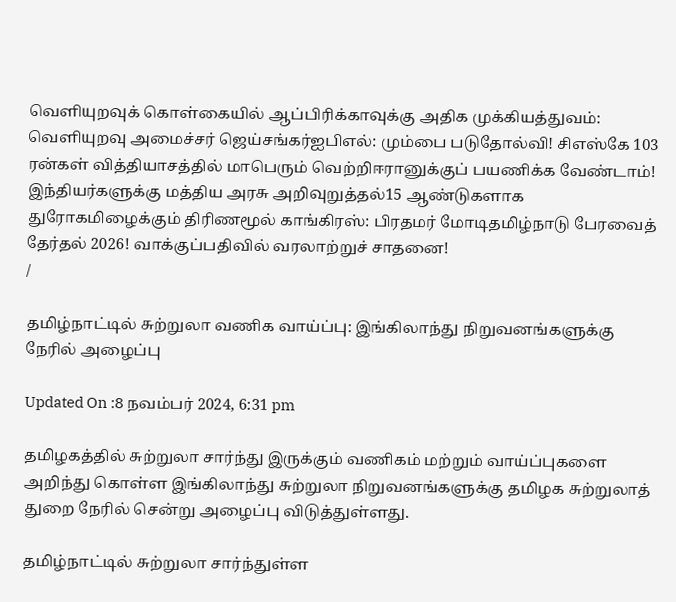வெளியுறவுக் கொள்கையில் ஆப்பிரிக்காவுக்கு அதிக முக்கியத்துவம்: வெளியுறவு அமைச்சர் ஜெய்சங்கர்ஐபிஎல்: மும்பை படுதோல்வி! சிஎஸ்கே 103 ரன்கள் வித்தியாசத்தில் மாபெரும் வெற்றிஈரானுக்குப் பயணிக்க வேண்டாம்! இந்தியர்களுக்கு மத்திய அரசு அறிவுறுத்தல்15 ஆண்டுகளாக துரோகமிழைக்கும் திரிணமூல் காங்கிரஸ்: பிரதமர் மோடிதமிழ்நாடு பேரவைத் தேர்தல் 2026! வாக்குப்பதிவில் வரலாற்றுச் சாதனை!
/

தமிழ்நாட்டில் சுற்றுலா வணிக வாய்ப்பு: இங்கிலாந்து நிறுவனங்களுக்கு நேரில் அழைப்பு

Updated On :8 நவம்பர் 2024, 6:31 pm

தமிழகத்தில் சுற்றுலா சார்ந்து இருக்கும் வணிகம் மற்றும் வாய்ப்புகளை அறிந்து கொள்ள இங்கிலாந்து சுற்றுலா நிறுவனங்களுக்கு தமிழக சுற்றுலாத் துறை நேரில் சென்று அழைப்பு விடுத்துள்ளது.

தமிழ்நாட்டில் சுற்றுலா சார்ந்துள்ள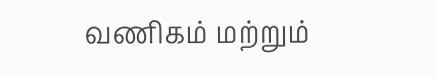வணிகம் மற்றும்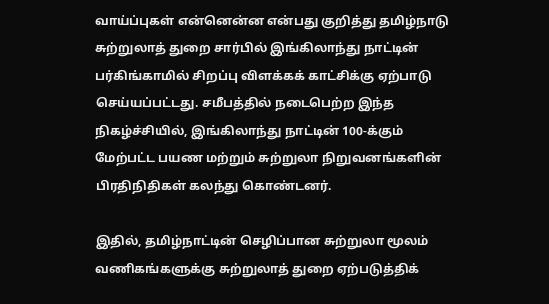வாய்ப்புகள் என்னென்ன என்பது குறித்து தமிழ்நாடு சுற்றுலாத் துறை சார்பில் இங்கிலாந்து நாட்டின் பர்கிங்காமில் சிறப்பு விளக்கக் காட்சிக்கு ஏற்பாடு செய்யப்பட்டது. சமீபத்தில் நடைபெற்ற இந்த நிகழ்ச்சியில், இங்கிலாந்து நாட்டின் 100-க்கும் மேற்பட்ட பயண மற்றும் சுற்றுலா நிறுவனங்களின் பிரதிநிதிகள் கலந்து கொண்டனர்.

இதில், தமிழ்நாட்டின் செழிப்பான சுற்றுலா மூலம் வணிகங்களுக்கு சுற்றுலாத் துறை ஏற்படுத்திக்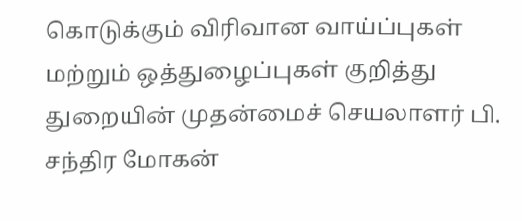கொடுக்கும் விரிவான வாய்ப்புகள் மற்றும் ஒத்துழைப்புகள் குறித்து துறையின் முதன்மைச் செயலாளர் பி. சந்திர மோகன்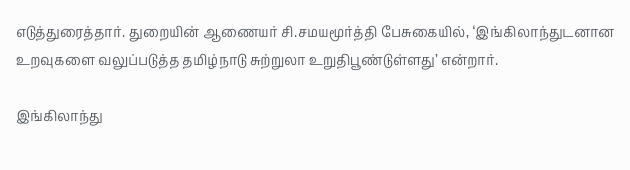எடுத்துரைத்தார். துறையின் ஆணையர் சி.சமயமூர்த்தி பேசுகையில், ‘இங்கிலாந்துடனான உறவுகளை வலுப்படுத்த தமிழ்நாடு சுற்றுலா உறுதிபூண்டுள்ளது’ என்றார்.

இங்கிலாந்து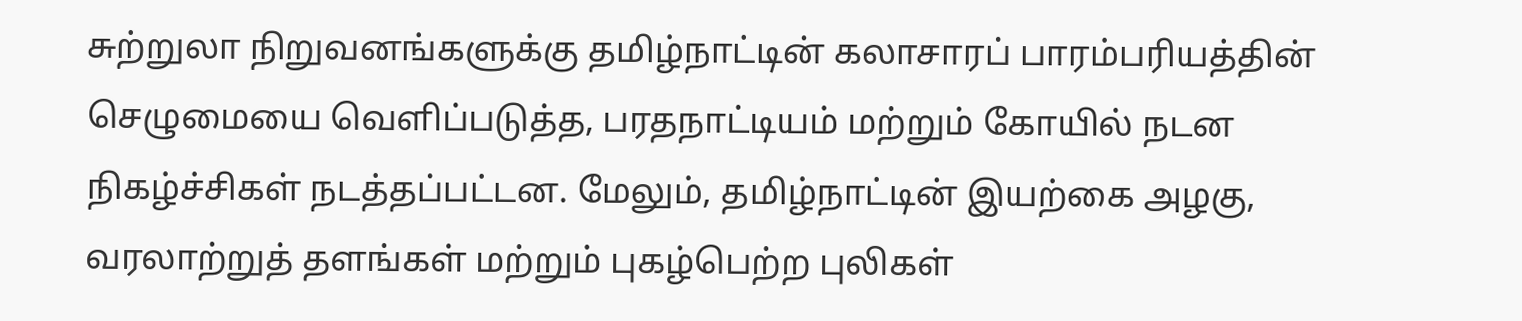சுற்றுலா நிறுவனங்களுக்கு தமிழ்நாட்டின் கலாசாரப் பாரம்பரியத்தின் செழுமையை வெளிப்படுத்த, பரதநாட்டியம் மற்றும் கோயில் நடன நிகழ்ச்சிகள் நடத்தப்பட்டன. மேலும், தமிழ்நாட்டின் இயற்கை அழகு, வரலாற்றுத் தளங்கள் மற்றும் புகழ்பெற்ற புலிகள்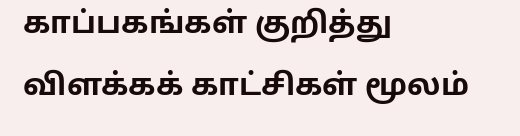காப்பகங்கள் குறித்து விளக்கக் காட்சிகள் மூலம்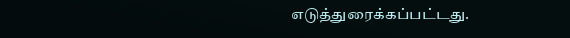எடுத்துரைக்கப்பட்டது.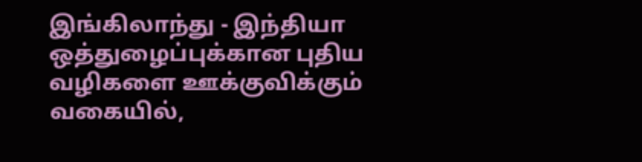இங்கிலாந்து - இந்தியா ஒத்துழைப்புக்கான புதிய வழிகளை ஊக்குவிக்கும் வகையில்,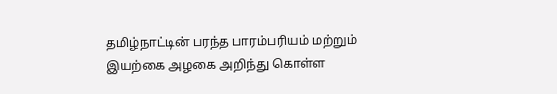தமிழ்நாட்டின் பரந்த பாரம்பரியம் மற்றும் இயற்கை அழகை அறிந்து கொள்ள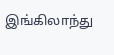இங்கிலாந்து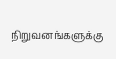நிறுவனங்களுக்கு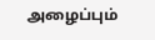அழைப்பும்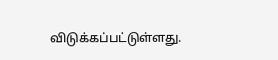விடுக்கப்பட்டுள்ளது.